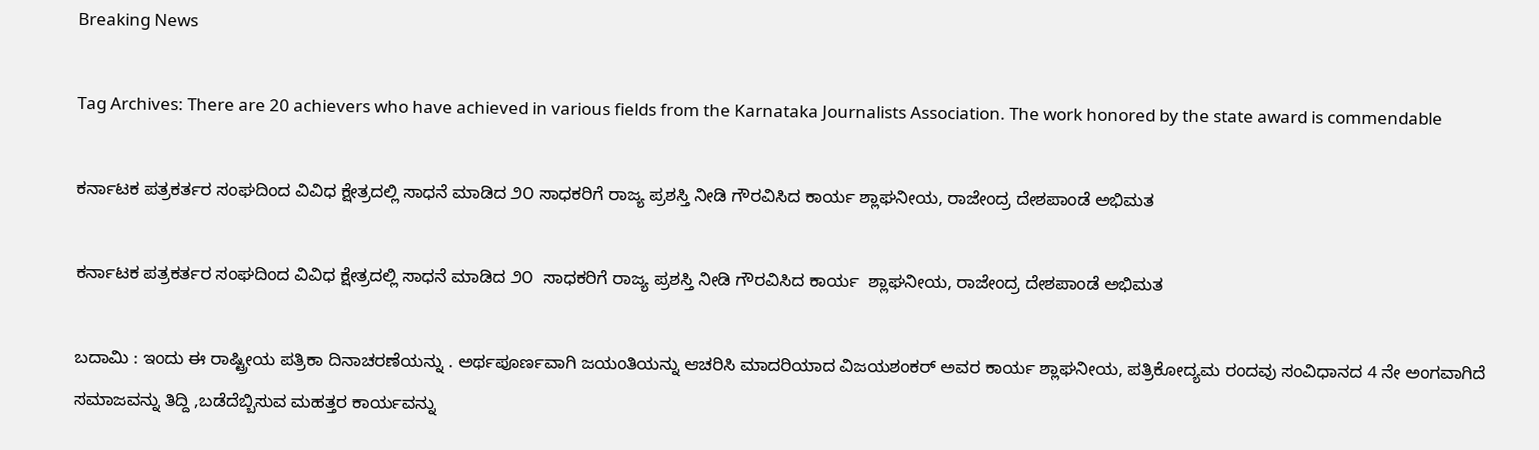Breaking News

Tag Archives: There are 20 achievers who have achieved in various fields from the Karnataka Journalists Association. The work honored by the state award is commendable

ಕರ್ನಾಟಕ ಪತ್ರಕರ್ತರ ಸಂಘದಿಂದ ವಿವಿಧ ಕ್ಷೇತ್ರದಲ್ಲಿ ಸಾಧನೆ ಮಾಡಿದ ೨೦ ಸಾಧಕರಿಗೆ ರಾಜ್ಯ ಪ್ರಶಸ್ತಿ ನೀಡಿ ಗೌರವಿಸಿದ ಕಾರ್ಯ ಶ್ಲಾಘನೀಯ, ರಾಜೇಂದ್ರ ದೇಶಪಾಂಡೆ ಅಭಿಮತ

ಕರ್ನಾಟಕ ಪತ್ರಕರ್ತರ ಸಂಘದಿಂದ ವಿವಿಧ ಕ್ಷೇತ್ರದಲ್ಲಿ ಸಾಧನೆ ಮಾಡಿದ ೨೦  ಸಾಧಕರಿಗೆ ರಾಜ್ಯ ಪ್ರಶಸ್ತಿ ನೀಡಿ ಗೌರವಿಸಿದ ಕಾರ್ಯ  ಶ್ಲಾಘನೀಯ, ರಾಜೇಂದ್ರ ದೇಶಪಾಂಡೆ ಅಭಿಮತ

ಬದಾಮಿ : ಇಂದು ಈ ರಾಷ್ಟ್ರೀಯ ಪತ್ರಿಕಾ ದಿನಾಚರಣೆಯನ್ನು . ಅರ್ಥಪೂರ್ಣವಾಗಿ ಜಯಂತಿಯನ್ನು ಆಚರಿಸಿ ಮಾದರಿಯಾದ ವಿಜಯಶಂಕರ್ ಅವರ ಕಾರ್ಯ ಶ್ಲಾಘನೀಯ, ಪತ್ರಿಕೋದ್ಯಮ ರಂದವು ಸಂವಿಧಾನದ 4 ನೇ ಅಂಗವಾಗಿದೆ ಸಮಾಜವನ್ನು ತಿದ್ದಿ ,ಬಡೆದೆಬ್ಬಿಸುವ ಮಹತ್ತರ ಕಾರ್ಯವನ್ನು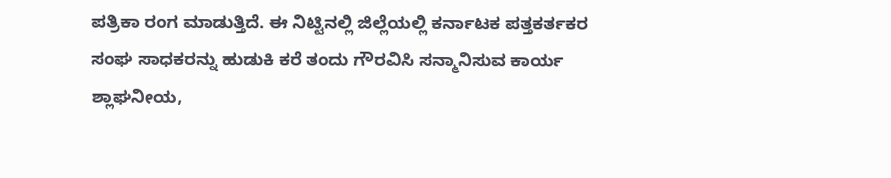ಪತ್ರಿಕಾ ರಂಗ ಮಾಡುತ್ತಿದೆ. ಈ ನಿಟ್ಟಿನಲ್ಲಿ ಜಿಲ್ಲೆಯಲ್ಲಿ ಕರ್ನಾಟಕ ಪತ್ತಕರ್ತಕರ ಸಂಘ ಸಾಧಕರನ್ನು ಹುಡುಕಿ ಕರೆ ತಂದು ಗೌರವಿಸಿ ಸನ್ಮಾನಿಸುವ ಕಾರ್ಯ ಶ್ಲಾಘನೀಯ,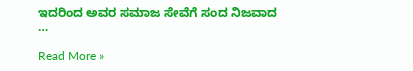ಇದರಿಂದ ಅವರ ಸಮಾಜ ಸೇವೆಗೆ ಸಂದ ನಿಜವಾದ …

Read More »